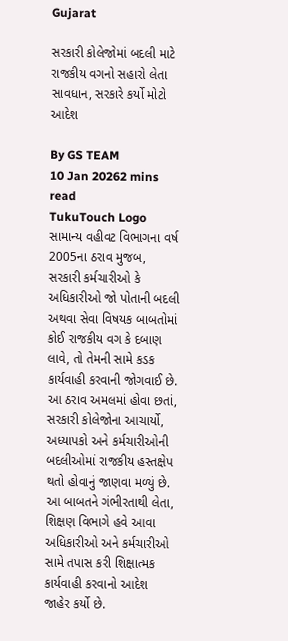Gujarat

સરકારી કોલેજોમાં બદલી માટે રાજકીય વગનો સહારો લેતા સાવધાન, સરકારે કર્યો મોટો આદેશ

By GS TEAM
10 Jan 20262 mins read
TukuTouch Logo
સામાન્ય વહીવટ વિભાગના વર્ષ 2005ના ઠરાવ મુજબ, સરકારી કર્મચારીઓ કે અધિકારીઓ જો પોતાની બદલી અથવા સેવા વિષયક બાબતોમાં કોઈ રાજકીય વગ કે દબાણ લાવે, તો તેમની સામે કડક કાર્યવાહી કરવાની જોગવાઈ છે. આ ઠરાવ અમલમાં હોવા છતાં, સરકારી કોલેજોના આચાર્યો, અધ્યાપકો અને કર્મચારીઓની બદલીઓમાં રાજકીય હસ્તક્ષેપ થતો હોવાનું જાણવા મળ્યું છે. આ બાબતને ગંભીરતાથી લેતા, શિક્ષણ વિભાગે હવે આવા અધિકારીઓ અને કર્મચારીઓ સામે તપાસ કરી શિક્ષાત્મક કાર્યવાહી કરવાનો આદેશ જાહેર કર્યો છે.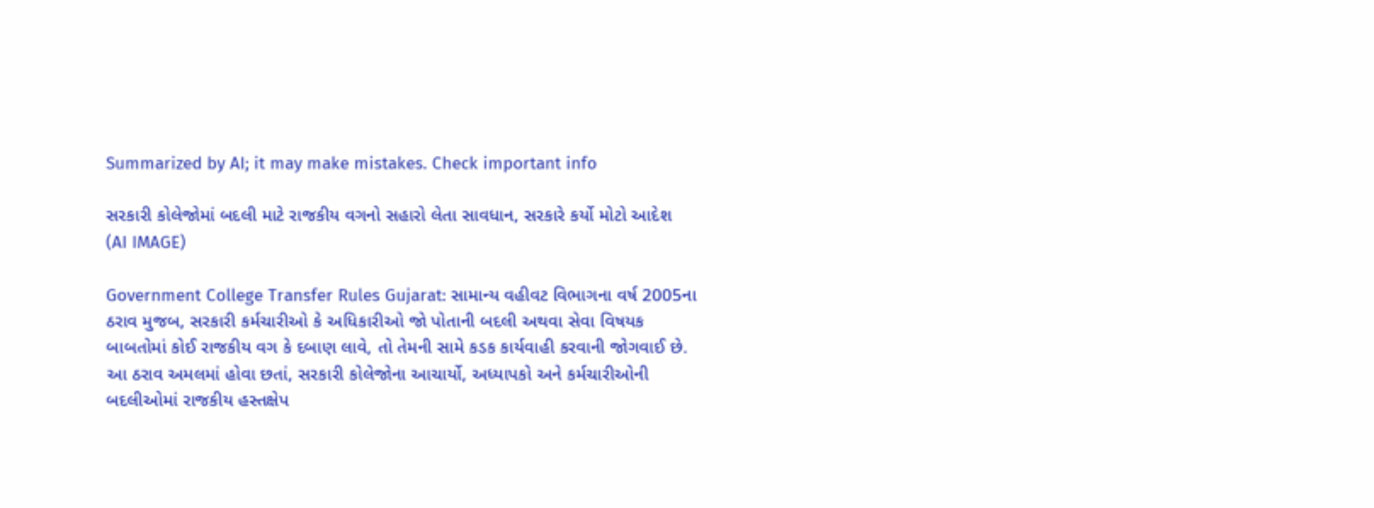Summarized by AI; it may make mistakes. Check important info

સરકારી કોલેજોમાં બદલી માટે રાજકીય વગનો સહારો લેતા સાવધાન, સરકારે કર્યો મોટો આદેશ
(AI IMAGE)

Government College Transfer Rules Gujarat: સામાન્ય વહીવટ વિભાગના વર્ષ 2005ના ઠરાવ મુજબ, સરકારી કર્મચારીઓ કે અધિકારીઓ જો પોતાની બદલી અથવા સેવા વિષયક બાબતોમાં કોઈ રાજકીય વગ કે દબાણ લાવે, તો તેમની સામે કડક કાર્યવાહી કરવાની જોગવાઈ છે. આ ઠરાવ અમલમાં હોવા છતાં, સરકારી કોલેજોના આચાર્યો, અધ્યાપકો અને કર્મચારીઓની બદલીઓમાં રાજકીય હસ્તક્ષેપ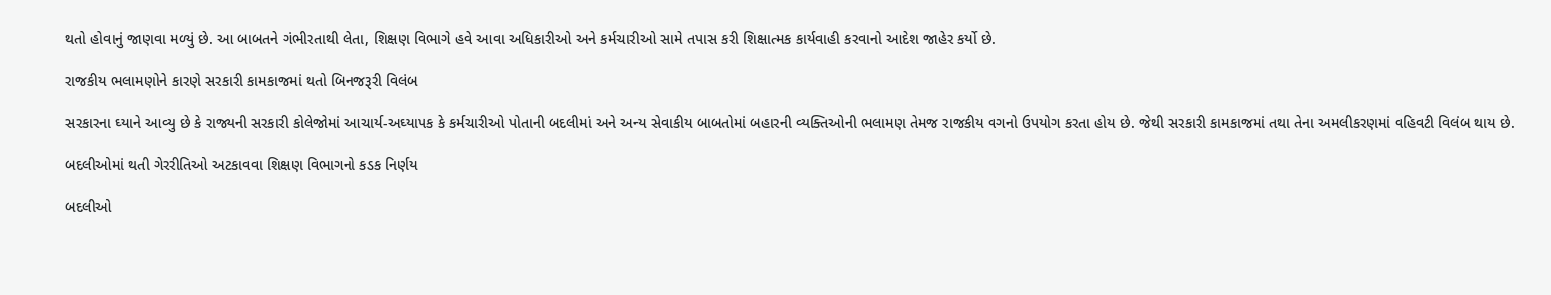થતો હોવાનું જાણવા મળ્યું છે. આ બાબતને ગંભીરતાથી લેતા, શિક્ષણ વિભાગે હવે આવા અધિકારીઓ અને કર્મચારીઓ સામે તપાસ કરી શિક્ષાત્મક કાર્યવાહી કરવાનો આદેશ જાહેર કર્યો છે.

રાજકીય ભલામણોને કારણે સરકારી કામકાજમાં થતો બિનજરૂરી વિલંબ

સરકારના ઘ્યાને આવ્યુ છે કે રાજ્યની સરકારી કોલેજોમાં આચાર્ય-અઘ્યાપક કે કર્મચારીઓ પોતાની બદલીમાં અને અન્ય સેવાકીય બાબતોમાં બહારની વ્યક્તિઓની ભલામણ તેમજ રાજકીય વગનો ઉપયોગ કરતા હોય છે. જેથી સરકારી કામકાજમાં તથા તેના અમલીકરણમાં વહિવટી વિલંબ થાય છે.

બદલીઓમાં થતી ગેરરીતિઓ અટકાવવા શિક્ષણ વિભાગનો કડક નિર્ણય

બદલીઓ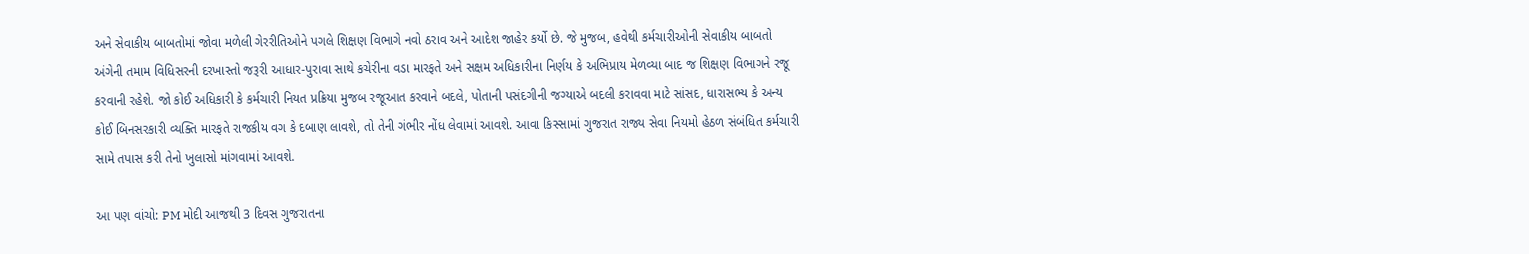અને સેવાકીય બાબતોમાં જોવા મળેલી ગેરરીતિઓને પગલે શિક્ષણ વિભાગે નવો ઠરાવ અને આદેશ જાહેર કર્યો છે. જે મુજબ, હવેથી કર્મચારીઓની સેવાકીય બાબતો અંગેની તમામ વિધિસરની દરખાસ્તો જરૂરી આધાર-પુરાવા સાથે કચેરીના વડા મારફતે અને સક્ષમ અધિકારીના નિર્ણય કે અભિપ્રાય મેળવ્યા બાદ જ શિક્ષણ વિભાગને રજૂ કરવાની રહેશે. જો કોઈ અધિકારી કે કર્મચારી નિયત પ્રક્રિયા મુજબ રજૂઆત કરવાને બદલે, પોતાની પસંદગીની જગ્યાએ બદલી કરાવવા માટે સાંસદ, ધારાસભ્ય કે અન્ય કોઈ બિનસરકારી વ્યક્તિ મારફતે રાજકીય વગ કે દબાણ લાવશે, તો તેની ગંભીર નોંધ લેવામાં આવશે. આવા કિસ્સામાં ગુજરાત રાજ્ય સેવા નિયમો હેઠળ સંબંધિત કર્મચારી સામે તપાસ કરી તેનો ખુલાસો માંગવામાં આવશે.

આ પણ વાંચો: PM મોદી આજથી 3 દિવસ ગુજરાતના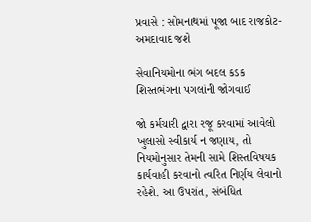પ્રવાસે : સોમનાથમાં પૂજા બાદ રાજકોટ-અમદાવાદ જશે

સેવાનિયમોના ભંગ બદલ કડક શિસ્તભંગના પગલાંની જોગવાઈ

જો કર્મચારી દ્વારા રજૂ કરવામાં આવેલો ખુલાસો સ્વીકાર્ય ન જણાય, તો નિયમોનુસાર તેમની સામે શિસ્તવિષયક કાર્યવાહી કરવાનો ત્વરિત નિર્ણય લેવાનો રહેશે. આ ઉપરાંત, સંબંધિત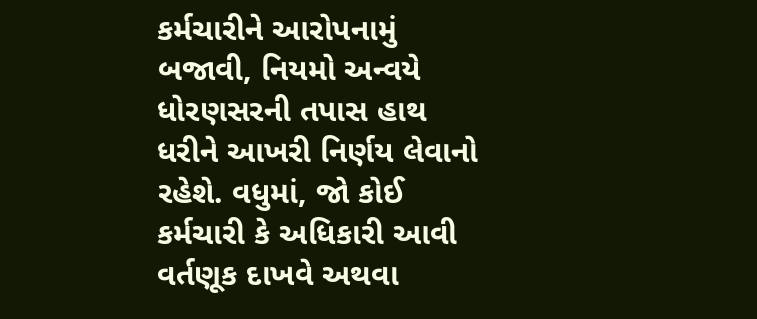કર્મચારીને આરોપનામું બજાવી, નિયમો અન્વયે ધોરણસરની તપાસ હાથ ધરીને આખરી નિર્ણય લેવાનો રહેશે. વધુમાં, જો કોઈ કર્મચારી કે અધિકારી આવી વર્તણૂક દાખવે અથવા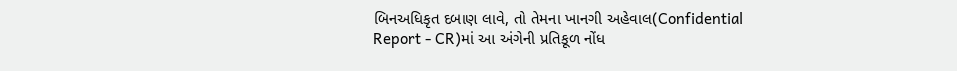બિનઅધિકૃત દબાણ લાવે, તો તેમના ખાનગી અહેવાલ(Confidential Report - CR)માં આ અંગેની પ્રતિકૂળ નોંધ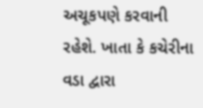અચૂકપણે કરવાની રહેશે. ખાતા કે કચેરીના વડા દ્વારા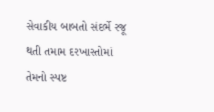સેવાકીય બાબતો સંદર્ભે રજૂ થતી તમામ દરખાસ્તોમાં તેમનો સ્પષ્ટ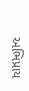અભિપ્રાય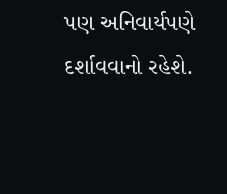પણ અનિવાર્યપણે દર્શાવવાનો રહેશે.